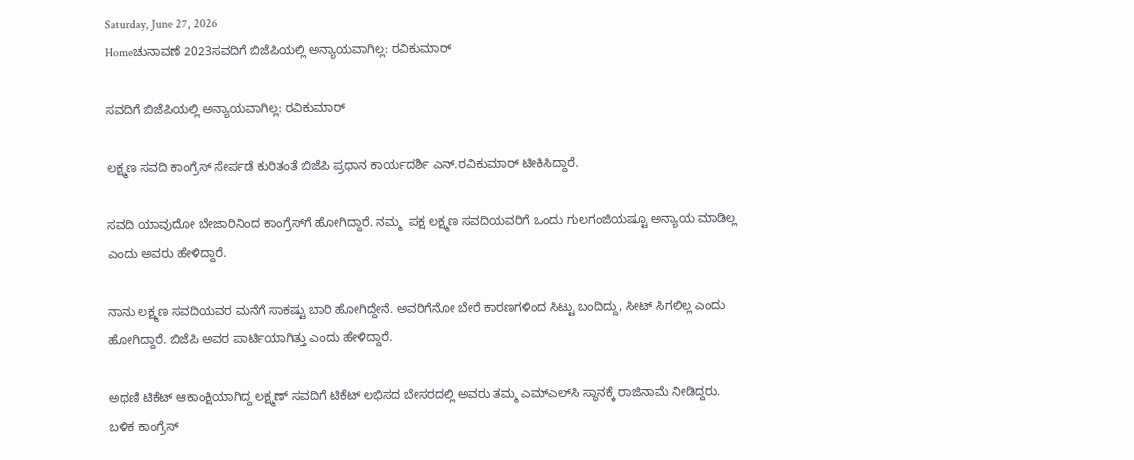Saturday, June 27, 2026
Homeಚುನಾವಣೆ 2023ಸವದಿಗೆ ಬಿಜೆಪಿಯಲ್ಲಿ ಅನ್ಯಾಯವಾಗಿಲ್ಲ: ರವಿಕುಮಾರ್

ಸವದಿಗೆ ಬಿಜೆಪಿಯಲ್ಲಿ ಅನ್ಯಾಯವಾಗಿಲ್ಲ: ರವಿಕುಮಾರ್

ಲಕ್ಷ್ಮಣ ಸವದಿ ಕಾಂಗ್ರೆಸ್‌ ಸೇರ್ಪಡೆ ಕುರಿತಂತೆ ಬಿಜೆಪಿ ಪ್ರಧಾನ ಕಾರ್ಯದರ್ಶಿ ಎನ್.ರವಿಕುಮಾರ್ ಟೀಕಿಸಿದ್ದಾರೆ.

ಸವದಿ ಯಾವುದೋ ಬೇಜಾರಿನಿಂದ ಕಾಂಗ್ರೆಸ್‌ಗೆ ಹೋಗಿದ್ದಾರೆ. ನಮ್ಮ  ಪಕ್ಷ ಲಕ್ಷ್ಮಣ ಸವದಿಯವರಿಗೆ ಒಂದು ಗುಲಗಂಜಿಯಷ್ಟೂ ಅನ್ಯಾಯ ಮಾಡಿಲ್ಲ ಎಂದು ಅವರು ಹೇಳಿದ್ದಾರೆ.

ನಾನು ಲಕ್ಷ್ಮಣ ಸವದಿಯವರ ಮನೆಗೆ ಸಾಕಷ್ಟು ಬಾರಿ ಹೋಗಿದ್ದೇನೆ. ಅವರಿಗೆನೋ ಬೇರೆ ಕಾರಣಗಳಿಂದ ಸಿಟ್ಟು ಬಂದಿದ್ದು, ಸೀಟ್ ಸಿಗಲಿಲ್ಲ ಎಂದು ಹೋಗಿದ್ದಾರೆ. ಬಿಜೆಪಿ ಅವರ ಪಾರ್ಟಿಯಾಗಿತ್ತು ಎಂದು ಹೇಳಿದ್ದಾರೆ.

ಅಥಣಿ ಟಿಕೆಟ್‌ ಆಕಾಂಕ್ಷಿಯಾಗಿದ್ದ ಲಕ್ಷ್ಮಣ್‌ ಸವದಿಗೆ ಟಿಕೆಟ್‌ ಲಭಿಸದ ಬೇಸರದಲ್ಲಿ ಅವರು ತಮ್ಮ ಎಮ್‌ಎಲ್‌ಸಿ ಸ್ಥಾನಕ್ಕೆ ರಾಜಿನಾಮೆ ನೀಡಿದ್ದರು. ಬಳಿಕ ಕಾಂಗ್ರೆಸ್‌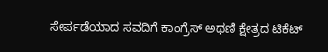ಸೇರ್ಪಡೆಯಾದ ಸವದಿಗೆ ಕಾಂಗ್ರೆಸ್‌ ಅಥಣಿ ಕ್ಷೇತ್ರದ ಟಿಕೆಟ್‌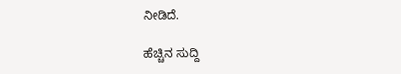ನೀಡಿದೆ.

ಹೆಚ್ಚಿನ ಸುದ್ದಿ